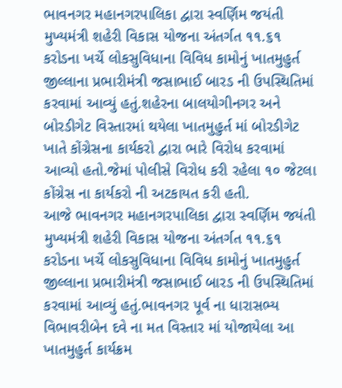ભાવનગર મહાનગરપાલિકા દ્વારા સ્વર્ણિમ જયંતી મુખ્યમંત્રી શહેરી વિકાસ યોજના અંતર્ગત ૧૧.૬૧ કરોડના ખર્ચે લોકસુવિધાના વિવિધ કામોનું ખાતમુહુર્ત જીલ્લાના પ્રભારીમંત્રી જસાભાઈ બારડ ની ઉપસ્થિતિમાં કરવામાં આવ્યું હતું.શહેરના બાલયોગીનગર અને બોરડીગેટ વિસ્તારમાં થયેલા ખાતમુહુર્ત માં બોરડીગેટ ખાતે કોંગ્રેસના કાર્યકરો દ્વારા ભારે વિરોધ કરવામાં આવ્યો હતો.જેમાં પોલીસે વિરોધ કરી રહેલા ૧૦ જેટલા કોંગ્રેસ ના કાર્યકરો ની અટકાયત કરી હતી.
આજે ભાવનગર મહાનગરપાલિકા દ્વારા સ્વર્ણિમ જયંતી મુખ્યમંત્રી શહેરી વિકાસ યોજના અંતર્ગત ૧૧.૬૧ કરોડના ખર્ચે લોકસુવિધાના વિવિધ કામોનું ખાતમુહુર્ત જીલ્લાના પ્રભારીમંત્રી જસાભાઈ બારડ ની ઉપસ્થિતિમાં કરવામાં આવ્યું હતું.ભાવનગર પૂર્વ ના ધારાસભ્ય વિભાવરીબેન દવે ના મત વિસ્તાર માં યોજાયેલા આ ખાતમુહુર્ત કાર્યક્રમ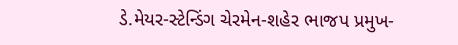ડે.મેયર-સ્ટેન્ડિંગ ચેરમેન-શહેર ભાજપ પ્રમુખ-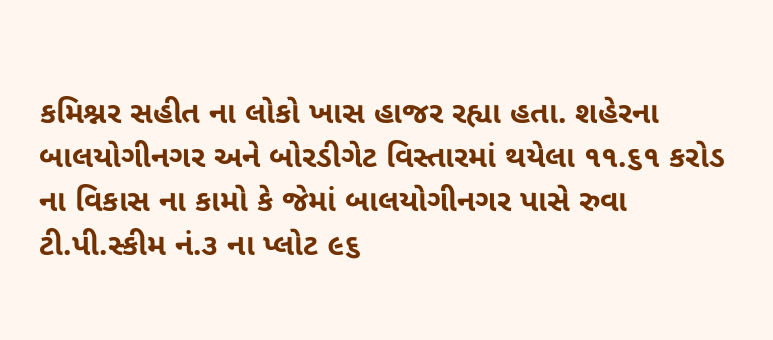કમિશ્નર સહીત ના લોકો ખાસ હાજર રહ્યા હતા. શહેરના બાલયોગીનગર અને બોરડીગેટ વિસ્તારમાં થયેલા ૧૧.૬૧ કરોડ ના વિકાસ ના કામો કે જેમાં બાલયોગીનગર પાસે રુવા ટી.પી.સ્કીમ નં.૩ ના પ્લોટ ૯૬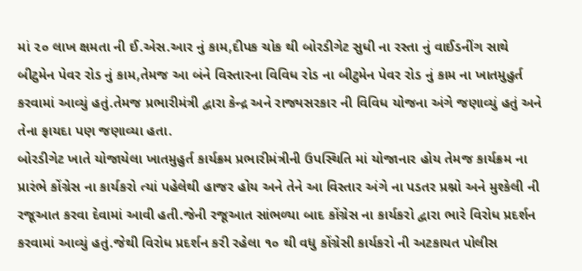માં ૨૦ લાખ ક્ષમતા ની ઈ.એસ.આર નું કામ,દીપક ચોક થી બોરડીગેટ સુધી ના રસ્તા નું વાઈડનીંગ સાથે બીટુમેન પેવર રોડ નું કામ,તેમજ આ બંને વિસ્તારના વિવિધ રોડ ના બીટુમેન પેવર રોડ નું કામ ના ખાતમુહુર્ત કરવામાં આવ્યું હતું.તેમજ પ્રભારીમંત્રી દ્વારા કેન્દ્ર અને રાજ્યસરકાર ની વિવિધ યોજના અંગે જણાવ્યું હતું અને તેના ફાયદા પણ જણાવ્યા હતા.
બોરડીગેટ ખાતે યોજાયેલા ખાતમુહુર્ત કાર્યક્રમ પ્રભારીમંત્રીની ઉપસ્થિતિ માં યોજાનાર હોય તેમજ કાર્યક્રમ ના પ્રારંભે કોંગ્રેસ ના કાર્યકરો ત્યાં પહેલેથી હાજર હોય અને તેને આ વિસ્તાર અંગે ના પડતર પ્રશ્નો અને મુશ્કેલી ની રજૂઆત કરવા દેવામાં આવી હતી.જેની રજૂઆત સાંભળ્યા બાદ કોંગ્રેસ ના કાર્યકરો દ્વારા ભારે વિરોધ પ્રદર્શન કરવામાં આવ્યું હતું.જેથી વિરોધ પ્રદર્શન કરી રહેલા ૧૦ થી વધુ કોંગ્રેસી કાર્યકરો ની અટકાયત પોલીસ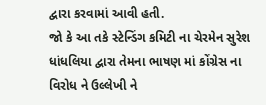દ્વારા કરવામાં આવી હતી.
જો કે આ તકે સ્ટેન્ડિંગ કમિટી ના ચેરમેન સુરેશ ધાંધલિયા દ્વારા તેમના ભાષણ માં કોંગ્રેસ ના વિરોધ ને ઉલ્લેખી ને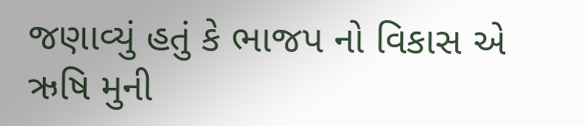જણાવ્યું હતું કે ભાજપ નો વિકાસ એ ઋષિ મુની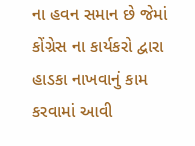ના હવન સમાન છે જેમાં કોંગ્રેસ ના કાર્યકરો દ્વારા હાડકા નાખવાનું કામ કરવામાં આવી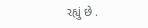રહ્યું છે .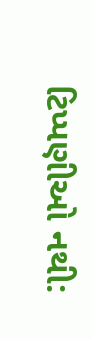ટિપ્પણીઓ નથી: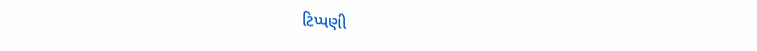ટિપ્પણી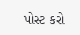પોસ્ટ કરો